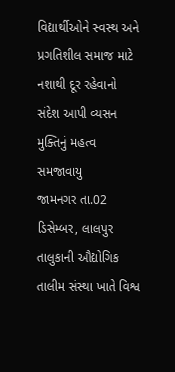વિદ્યાર્થીઓને સ્વસ્થ અને પ્રગતિશીલ સમાજ માટે નશાથી દૂર રહેવાનો સંદેશ આપી વ્યસન મુક્તિનું મહત્વ સમજાવાયુ
જામનગર તા.02 ડિસેમ્બર, લાલપુર તાલુકાની ઔદ્યોગિક તાલીમ સંસ્થા ખાતે વિશ્વ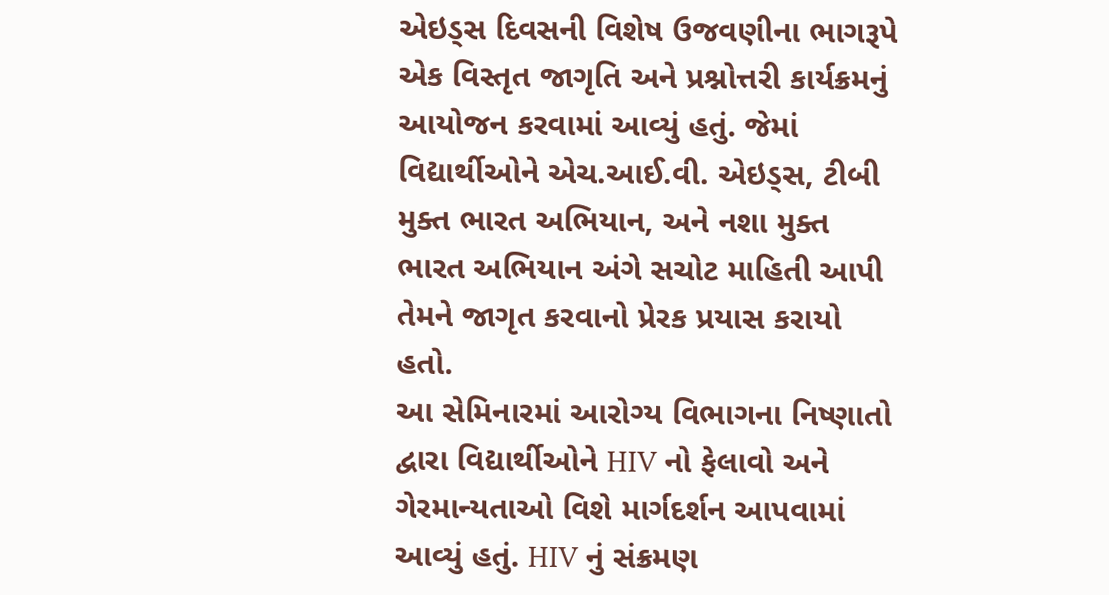એઇડ્સ દિવસની વિશેષ ઉજવણીના ભાગરૂપે એક વિસ્તૃત જાગૃતિ અને પ્રશ્નોત્તરી કાર્યક્રમનું આયોજન કરવામાં આવ્યું હતું. જેમાં વિદ્યાર્થીઓને એચ.આઈ.વી. એઇડ્સ, ટીબી મુક્ત ભારત અભિયાન, અને નશા મુક્ત ભારત અભિયાન અંગે સચોટ માહિતી આપી તેમને જાગૃત કરવાનો પ્રેરક પ્રયાસ કરાયો હતો.
આ સેમિનારમાં આરોગ્ય વિભાગના નિષ્ણાતો દ્વારા વિદ્યાર્થીઓને HIV નો ફેલાવો અને ગેરમાન્યતાઓ વિશે માર્ગદર્શન આપવામાં આવ્યું હતું. HIV નું સંક્રમણ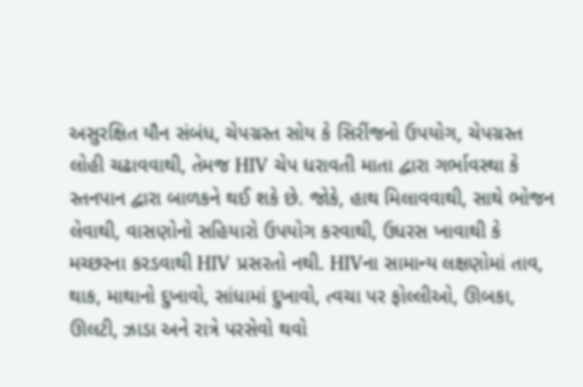અસુરક્ષિત યૌન સંબંધ, ચેપગ્રસ્ત સોય કે સિરીંજનો ઉપયોગ, ચેપગ્રસ્ત લોહી ચઢાવવાથી, તેમજ HIV ચેપ ધરાવતી માતા દ્વારા ગર્ભાવસ્થા કે સ્તનપાન દ્વારા બાળકને થઈ શકે છે. જોકે, હાથ મિલાવવાથી, સાથે ભોજન લેવાથી, વાસણોનો સહિયારો ઉપયોગ કરવાથી, ઉધરસ ખાવાથી કે મચ્છરના કરડવાથી HIV પ્રસરતો નથી. HIVના સામાન્ય લક્ષણોમાં તાવ, થાક, માથાનો દુખાવો, સાંધામાં દુખાવો, ત્વચા પર ફોલ્લીઓ, ઊબકા, ઊલટી, ઝાડા અને રાત્રે પરસેવો થવો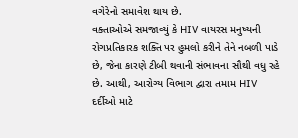વગેરેનો સમાવેશ થાય છે.
વક્તાઓએ સમજાવ્યું કે HIV વાયરસ મનુષ્યની રોગપ્રતિકારક શક્તિ પર હુમલો કરીને તેને નબળી પાડે છે, જેના કારણે ટીબી થવાની સંભાવના સૌથી વધુ રહે છે. આથી, આરોગ્ય વિભાગ દ્વારા તમામ HIV દર્દીઓ માટે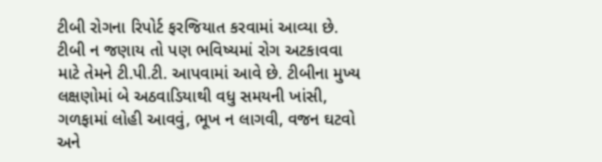ટીબી રોગના રિપોર્ટ ફરજિયાત કરવામાં આવ્યા છે. ટીબી ન જણાય તો પણ ભવિષ્યમાં રોગ અટકાવવા માટે તેમને ટી.પી.ટી. આપવામાં આવે છે. ટીબીના મુખ્ય લક્ષણોમાં બે અઠવાડિયાથી વધુ સમયની ખાંસી, ગળફામાં લોહી આવવું, ભૂખ ન લાગવી, વજન ઘટવો અને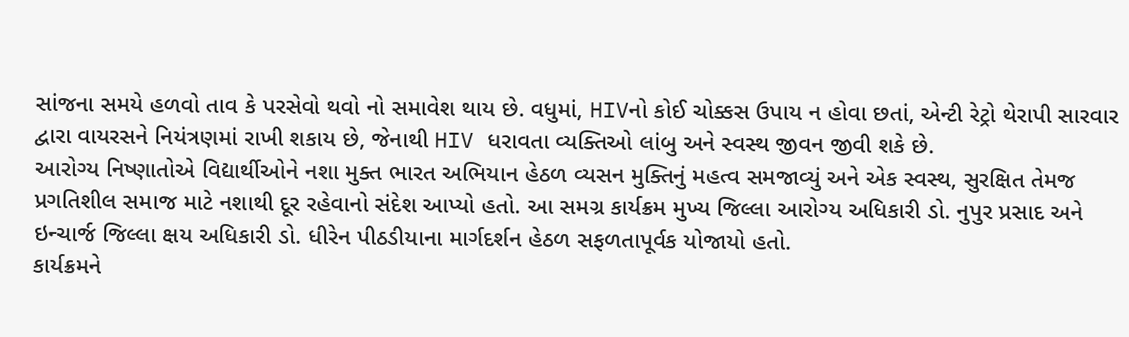સાંજના સમયે હળવો તાવ કે પરસેવો થવો નો સમાવેશ થાય છે. વધુમાં, HIVનો કોઈ ચોક્કસ ઉપાય ન હોવા છતાં, એન્ટી રેટ્રો થેરાપી સારવાર દ્વારા વાયરસને નિયંત્રણમાં રાખી શકાય છે, જેનાથી HIV ધરાવતા વ્યક્તિઓ લાંબુ અને સ્વસ્થ જીવન જીવી શકે છે.
આરોગ્ય નિષ્ણાતોએ વિદ્યાર્થીઓને નશા મુક્ત ભારત અભિયાન હેઠળ વ્યસન મુક્તિનું મહત્વ સમજાવ્યું અને એક સ્વસ્થ, સુરક્ષિત તેમજ પ્રગતિશીલ સમાજ માટે નશાથી દૂર રહેવાનો સંદેશ આપ્યો હતો. આ સમગ્ર કાર્યક્રમ મુખ્ય જિલ્લા આરોગ્ય અધિકારી ડો. નુપુર પ્રસાદ અને ઇન્ચાર્જ જિલ્લા ક્ષય અધિકારી ડો. ધીરેન પીઠડીયાના માર્ગદર્શન હેઠળ સફળતાપૂર્વક યોજાયો હતો.
કાર્યક્રમને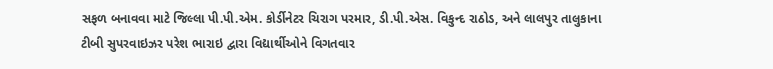સફળ બનાવવા માટે જિલ્લા પી.પી.એમ. કોર્ડીનેટર ચિરાગ પરમાર, ડી.પી.એસ. વિકુન્દ રાઠોડ, અને લાલપુર તાલુકાના ટીબી સુપરવાઇઝર પરેશ ભારાઇ દ્વારા વિદ્યાર્થીઓને વિગતવાર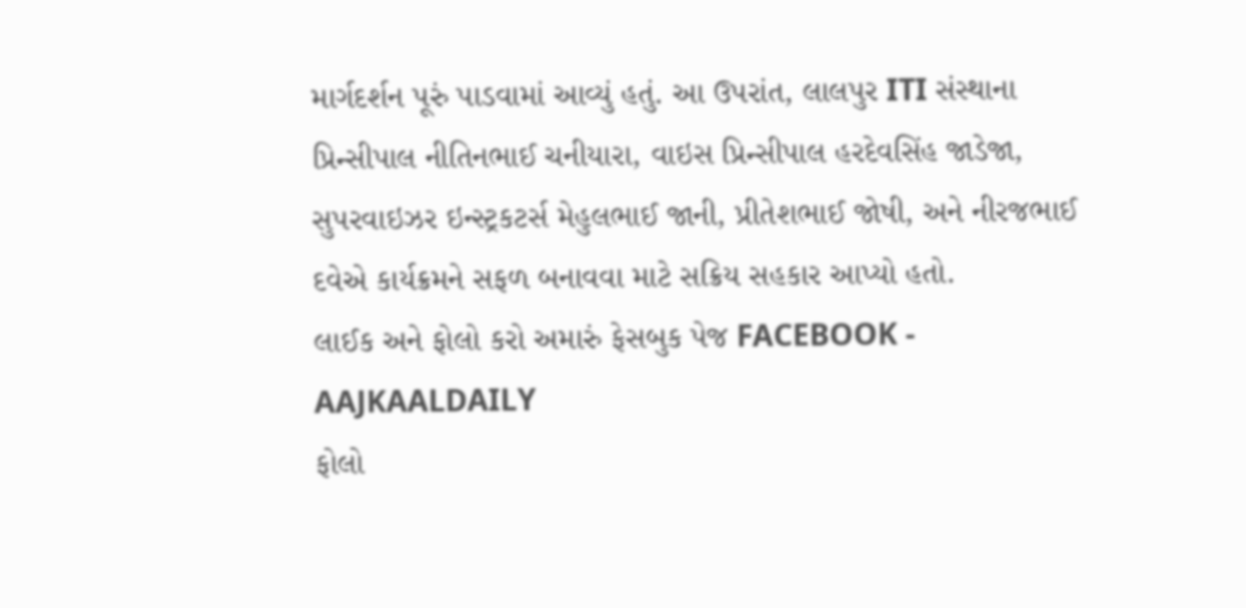માર્ગદર્શન પૂરું પાડવામાં આવ્યું હતું. આ ઉપરાંત, લાલપુર ITI સંસ્થાના પ્રિન્સીપાલ નીતિનભાઈ ચનીયારા, વાઇસ પ્રિન્સીપાલ હરદેવસિંહ જાડેજા, સુપરવાઇઝર ઇન્સ્ટ્રકટર્સ મેહુલભાઈ જાની, પ્રીતેશભાઈ જોષી, અને નીરજભાઈ દવેએ કાર્યક્રમને સફળ બનાવવા માટે સક્રિય સહકાર આપ્યો હતો.
લાઈક અને ફોલો કરો અમારું ફેસબુક પેજ FACEBOOK - AAJKAALDAILY
ફોલો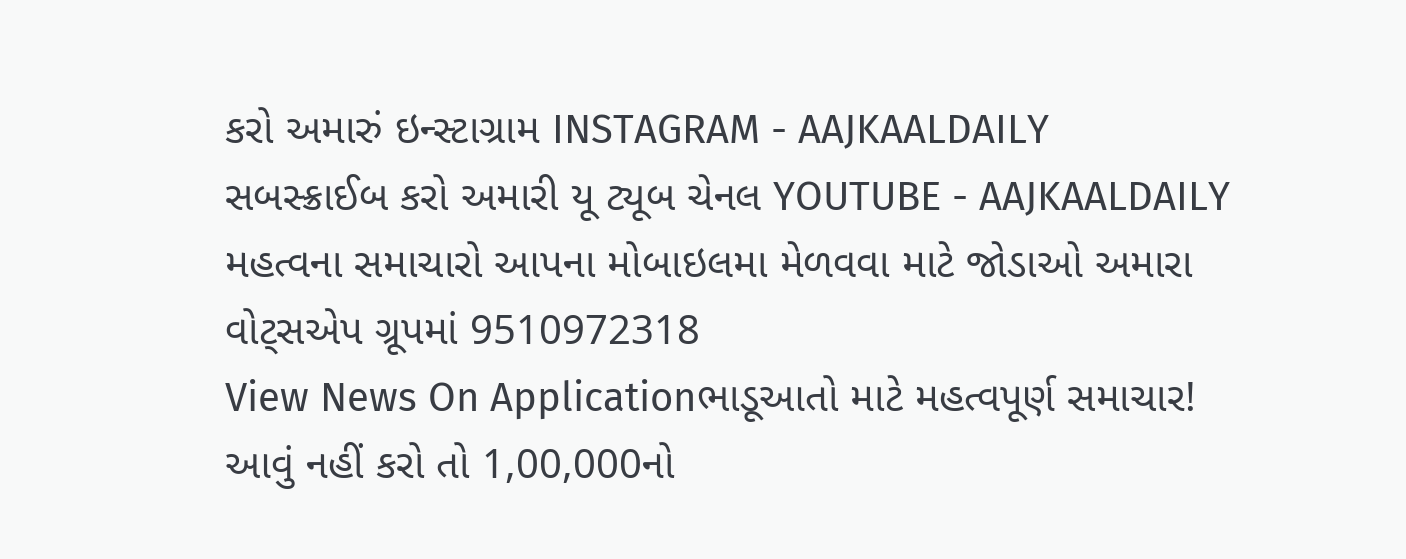કરો અમારું ઇન્સ્ટાગ્રામ INSTAGRAM - AAJKAALDAILY
સબસ્ક્રાઈબ કરો અમારી યૂ ટ્યૂબ ચેનલ YOUTUBE - AAJKAALDAILY
મહત્વના સમાચારો આપના મોબાઇલમા મેળવવા માટે જોડાઓ અમારા વોટ્સએપ ગ્રૂપમાં 9510972318
View News On Applicationભાડૂઆતો માટે મહત્વપૂર્ણ સમાચાર! આવું નહીં કરો તો 1,00,000નો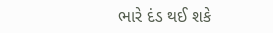ભારે દંડ થઈ શકે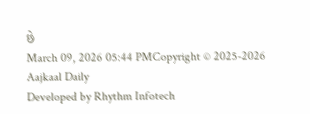છે
March 09, 2026 05:44 PMCopyright © 2025-2026 Aajkaal Daily
Developed by Rhythm Infotech